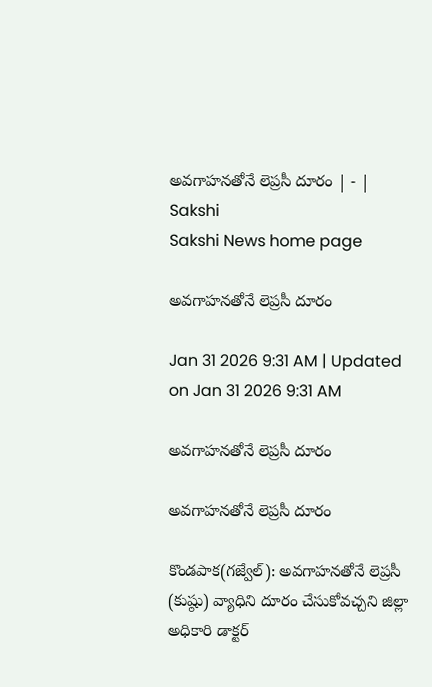అవగాహనతోనే లెప్రసీ దూరం | - | Sakshi
Sakshi News home page

అవగాహనతోనే లెప్రసీ దూరం

Jan 31 2026 9:31 AM | Updated on Jan 31 2026 9:31 AM

అవగాహనతోనే లెప్రసీ దూరం

అవగాహనతోనే లెప్రసీ దూరం

కొండపాక(గజ్వేల్‌): అవగాహనతోనే లెప్రసీ (కుష్ఠు) వ్యాధిని దూరం చేసుకోవచ్చని జిల్లా అధికారి డాక్టర్‌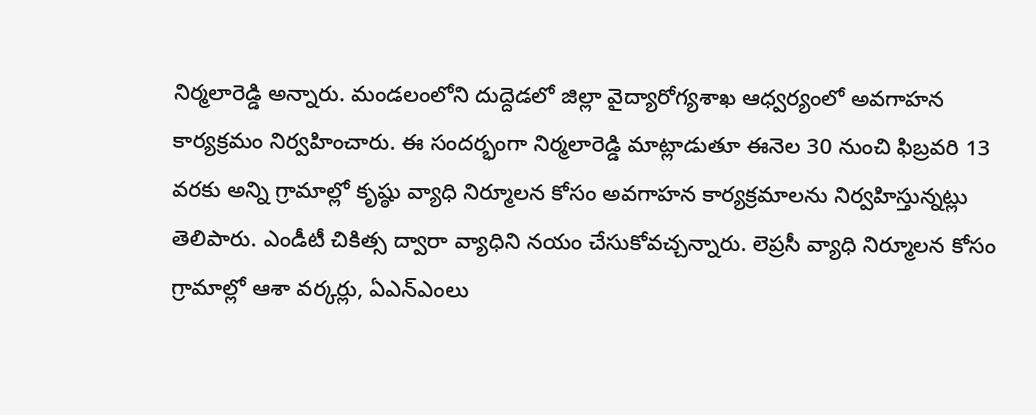నిర్మలారెడ్డి అన్నారు. మండలంలోని దుద్దెడలో జిల్లా వైద్యారోగ్యశాఖ ఆధ్వర్యంలో అవగాహన కార్యక్రమం నిర్వహించారు. ఈ సందర్భంగా నిర్మలారెడ్డి మాట్లాడుతూ ఈనెల 30 నుంచి ఫిబ్రవరి 13 వరకు అన్ని గ్రామాల్లో కృష్ఠు వ్యాధి నిర్మూలన కోసం అవగాహన కార్యక్రమాలను నిర్వహిస్తున్నట్లు తెలిపారు. ఎండీటీ చికిత్స ద్వారా వ్యాధిని నయం చేసుకోవచ్చన్నారు. లెప్రసీ వ్యాధి నిర్మూలన కోసం గ్రామాల్లో ఆశా వర్కర్లు, ఏఎన్‌ఎంలు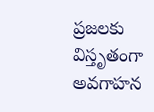ప్రజలకు విస్తృతంగా అవగాహన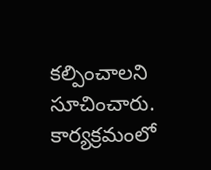కల్పించాలని సూచించారు. కార్యక్రమంలో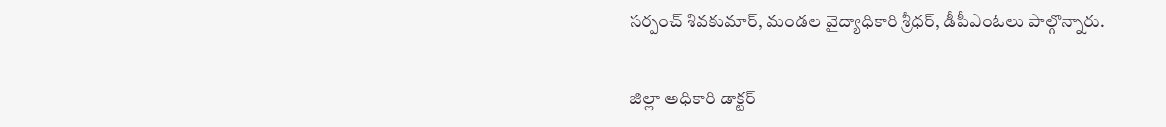సర్పంచ్‌ శివకుమార్‌, మండల వైద్యాధికారి శ్రీధర్‌, డీపీఎంఓలు పాల్గొన్నారు.

జిల్లా అధికారి డాక్టర్‌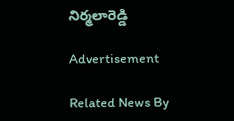నిర్మలారెడ్డి

Advertisement

Related News By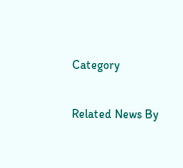Category

Related News By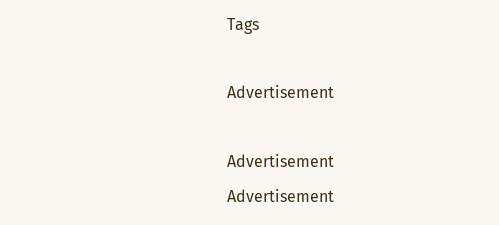Tags

Advertisement

Advertisement
Advertisement